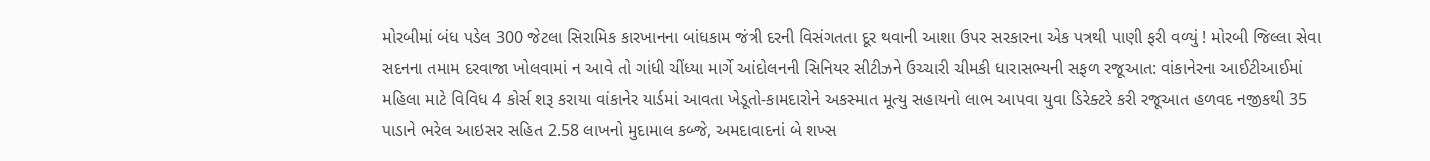મોરબીમાં બંધ પડેલ 300 જેટલા સિરામિક કારખાનના બાંધકામ જંત્રી દરની વિસંગતતા દૂર થવાની આશા ઉપર સરકારના એક પત્રથી પાણી ફરી વળ્યું ! મોરબી જિલ્લા સેવા સદનના તમામ દરવાજા ખોલવામાં ન આવે તો ગાંધી ચીંધ્યા માર્ગે આંદોલનની સિનિયર સીટીઝને ઉચ્ચારી ચીમકી ધારાસભ્યની સફળ રજૂઆત: વાંકાનેરના આઈટીઆઈમાં મહિલા માટે વિવિધ 4 કોર્સ શરૂ કરાયા વાંકાનેર યાર્ડમાં આવતા ખેડૂતો-કામદારોને અકસ્માત મૂત્યુ સહાયનો લાભ આપવા યુવા ડિરેક્ટરે કરી રજૂઆત હળવદ નજીકથી 35 પાડાને ભરેલ આઇસર સહિત 2.58 લાખનો મુદામાલ કબ્જે, અમદાવાદનાં બે શખ્સ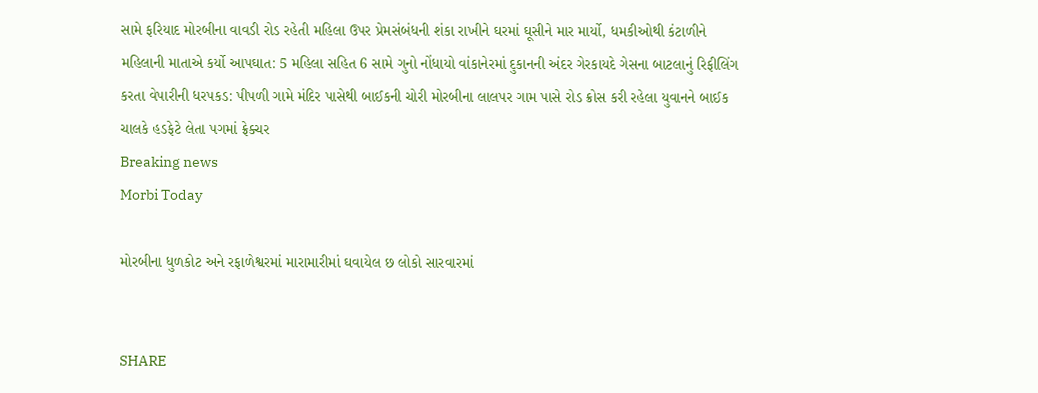સામે ફરિયાદ મોરબીના વાવડી રોડ રહેતી મહિલા ઉપર પ્રેમસંબંધની શંકા રાખીને ઘરમાં ઘૂસીને માર માર્યો, ધમકીઓથી કંટાળીને મહિલાની માતાએ કર્યો આપઘાત: 5 મહિલા સહિત 6 સામે ગુનો નોંધાયો વાંકાનેરમાં દુકાનની અંદર ગેરકાયદે ગેસના બાટલાનું રિફીલિંગ કરતા વેપારીની ધરપકડ: પીપળી ગામે મંદિર પાસેથી બાઈકની ચોરી મોરબીના લાલપર ગામ પાસે રોડ ક્રોસ કરી રહેલા યુવાનને બાઈક ચાલકે હડફેટે લેતા પગમાં ફ્રેક્ચર
Breaking news
Morbi Today

મોરબીના ધુળકોટ અને રફાળેશ્વરમાં મારામારીમાં ઘવાયેલ છ લોકો સારવારમાં


SHARE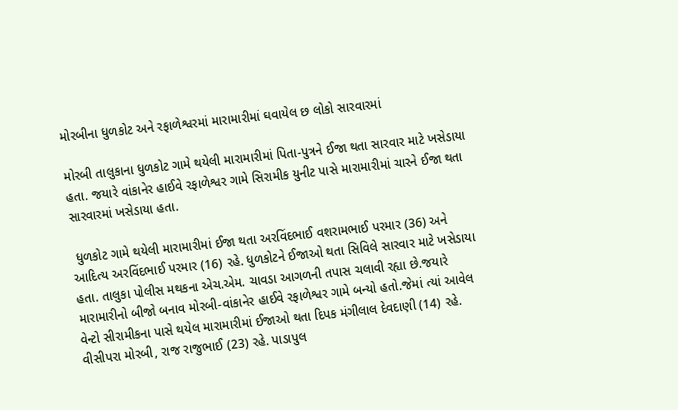મોરબીના ધુળકોટ અને રફાળેશ્વરમાં મારામારીમાં ઘવાયેલ છ લોકો સારવારમાં

મોરબી તાલુકાના ધુળકોટ ગામે થયેલી મારામારીમાં પિતા-પુત્રને ઈજા થતા સારવાર માટે ખસેડાયા હતા. જયારે વાંકાનેર હાઈવે રફાળેશ્વર ગામે સિરામીક યુનીટ પાસે મારામારીમાં ચારને ઈજા થતા સારવારમાં ખસેડાયા હતા.

 ધુળકોટ ગામે થયેલી મારામારીમાં ઈજા થતા અરવિંદભાઈ વશરામભાઈ પરમાર (36) અને આદિત્ય અરવિંદભાઈ પરમાર (16) રહે. ધુળકોટને ઈજાઓ થતા સિવિલે સારવાર માટે ખસેડાયા હતા. તાલુકા પોલીસ મથકના એચ.એમ. ચાવડા આગળની તપાસ ચલાવી રહ્યા છે.જયારે મારામારીનો બીજો બનાવ મોરબી-વાંકાનેર હાઈવે રફાળેશ્વર ગામે બન્યો હતો.જેમાં ત્યાં આવેલ વેન્ટો સીરામીકના પાસે થયેલ મારામારીમાં ઈજાઓ થતા દિપક મંગીલાલ દેવદાણી (14) રહે. વીસીપરા મોરબી, રાજ રાજુભાઈ (23) રહે. પાડાપુલ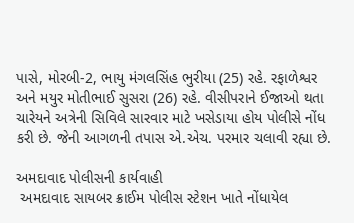પાસે, મોરબી-2, ભાયુ મંગલસિંહ ભુરીયા (25) રહે. રફાળેશ્વર અને મયુર મોતીભાઈ સુસરા (26) રહે. વીસીપરાને ઈજાઓ થતા ચારેયને અત્રેની સિવિલે સારવાર માટે ખસેડાયા હોય પોલીસે નોંધ કરી છે. જેની આગળની તપાસ એ.એચ. પરમાર ચલાવી રહ્યા છે.

અમદાવાદ પોલીસની કાર્યવાહી
 અમદાવાદ સાયબર ક્રાઈમ પોલીસ સ્ટેશન ખાતે નોંધાયેલ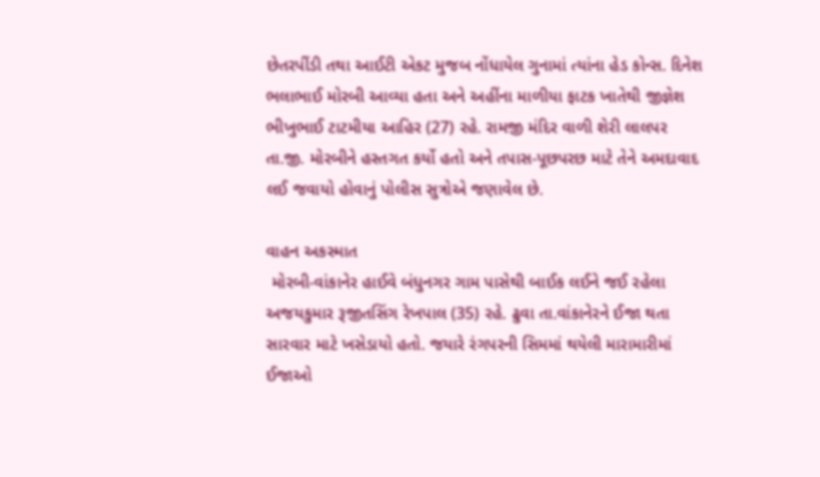છેતરપીંડી તથા આઈટી એકટ મુજબ નોંધાયેલ ગુનામાં ત્યાંના હેડ કોન્સ. દિનેશ ભલાભાઈ મોરબી આવ્યા હતા અને અહીંના માળીયા ફાટક ખાતેથી જીજ્ઞેશ ભીખુભાઈ ટાટમીયા આહિર (27) રહે. રામજી મંદિર વાળી શેરી લાલપર તા.જી. મોરબીને હસ્તગત કર્યો હતો અને તપાસ-પૂછપરછ માટે તેને અમદાવાદ લઈ જવાયો હોવાનું પોલીસ સુત્રોએ જણાવેલ છે.

વાહન અકસ્માત
 મોરબી-વાંકાનેર હાઈવે બંધુનગર ગામ પાસેથી બાઈક લઈને જઈ રહેલા અજયકુમાર રૂજીતસિંગ રેખપાલ (35) રહે. ઢુવા તા.વાંકાનેરને ઈજા થતા સારવાર માટે ખસેડાયો હતો. જયારે રંગપરની સિમમાં થયેલી મારામારીમાં ઈજાઓ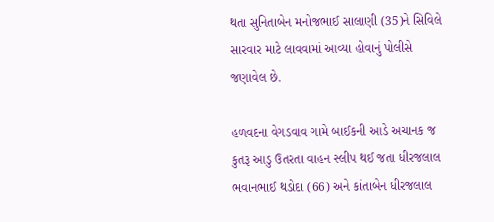થતા સુનિતાબેન મનોજભાઈ સાલાણી (35)ને સિવિલે સારવાર માટે લાવવામાં આવ્યા હોવાનું પોલીસે જણાવેલ છે.

હળવદના વેગડવાવ ગામે બાઈકની આડે અચાનક જ કુતરૂ આડુ ઉતરતા વાહન સ્લીપ થઈ જતા ધીરજલાલ ભવાનભાઈ થડોદા (66) અને કાંતાબેન ધીરજલાલ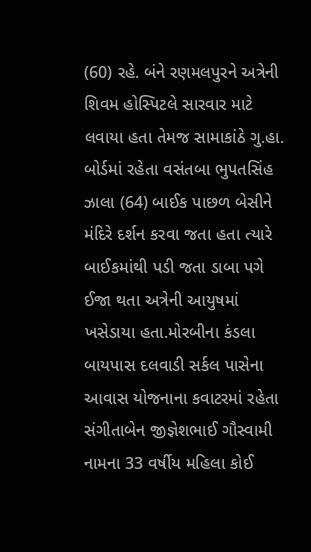(60) રહે. બંને રણમલપુરને અત્રેની શિવમ હોસ્પિટલે સારવાર માટે લવાયા હતા તેમજ સામાકાંઠે ગુ.હા. બોર્ડમાં રહેતા વસંતબા ભુપતસિંહ ઝાલા (64) બાઈક પાછળ બેસીને મંદિરે દર્શન કરવા જતા હતા ત્યારે બાઈકમાંથી પડી જતા ડાબા પગે ઈજા થતા અત્રેની આયુષમાં ખસેડાયા હતા.મોરબીના કંડલા બાયપાસ દલવાડી સર્કલ પાસેના આવાસ યોજનાના કવાટરમાં રહેતા સંગીતાબેન જીજ્ઞેશભાઈ ગૌસ્વામી નામના 33 વર્ષીય મહિલા કોઈ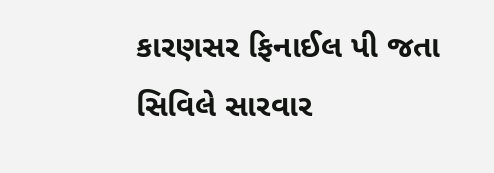કારણસર ફિનાઈલ પી જતા સિવિલે સારવાર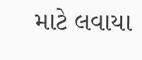માટે લવાયા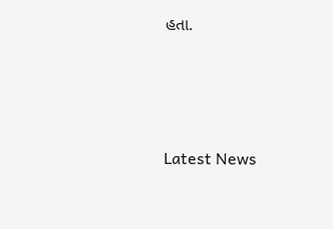હતા.






Latest News